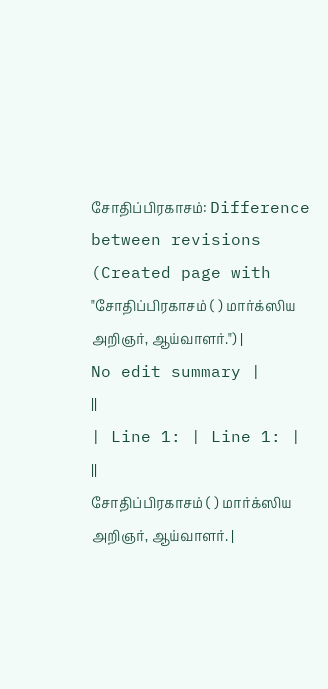சோதிப்பிரகாசம்: Difference between revisions
(Created page with "சோதிப்பிரகாசம் ( ) மார்க்ஸிய அறிஞர், ஆய்வாளர்.") |
No edit summary |
||
| Line 1: | Line 1: | ||
சோதிப்பிரகாசம் ( ) மார்க்ஸிய அறிஞர், ஆய்வாளர். |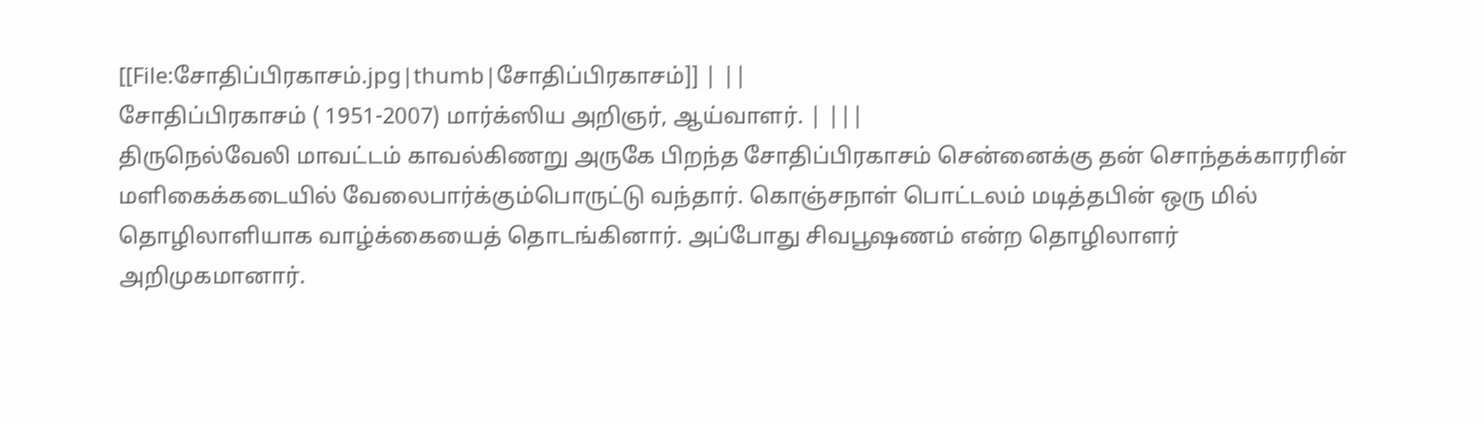[[File:சோதிப்பிரகாசம்.jpg|thumb|சோதிப்பிரகாசம்]] | ||
சோதிப்பிரகாசம் ( 1951-2007) மார்க்ஸிய அறிஞர், ஆய்வாளர். | |||
திருநெல்வேலி மாவட்டம் காவல்கிணறு அருகே பிறந்த சோதிப்பிரகாசம் சென்னைக்கு தன் சொந்தக்காரரின் மளிகைக்கடையில் வேலைபார்க்கும்பொருட்டு வந்தார். கொஞ்சநாள் பொட்டலம் மடித்தபின் ஒரு மில் தொழிலாளியாக வாழ்க்கையைத் தொடங்கினார். அப்போது சிவபூஷணம் என்ற தொழிலாளர் அறிமுகமானார்.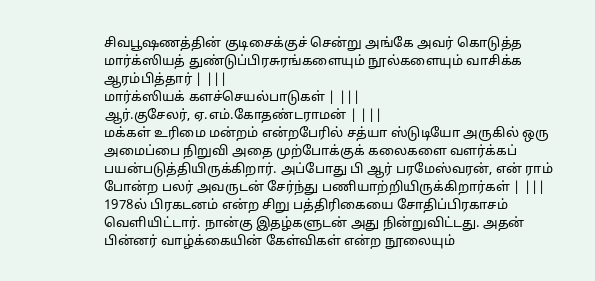சிவபூஷணத்தின் குடிசைக்குச் சென்று அங்கே அவர் கொடுத்த மார்க்ஸியத் துண்டுப்பிரசுரங்களையும் நூல்களையும் வாசிக்க ஆரம்பித்தார் | |||
மார்க்ஸியக் களச்செயல்பாடுகள் | |||
ஆர்.குசேலர், ஏ.எம்.கோதண்டராமன் | |||
மக்கள் உரிமை மன்றம் என்றபேரில் சத்யா ஸ்டுடியோ அருகில் ஒரு அமைப்பை நிறுவி அதை முற்போக்குக் கலைகளை வளர்க்கப் பயன்படுத்தியிருக்கிறார். அப்போது பி ஆர் பரமேஸ்வரன், என் ராம் போன்ற பலர் அவருடன் சேர்ந்து பணியாற்றியிருக்கிறார்கள் | |||
1978ல் பிரகடனம் என்ற சிறு பத்திரிகையை சோதிப்பிரகாசம் வெளியிட்டார். நான்கு இதழ்களுடன் அது நின்றுவிட்டது. அதன் பின்னர் வாழ்க்கையின் கேள்விகள் என்ற நூலையும்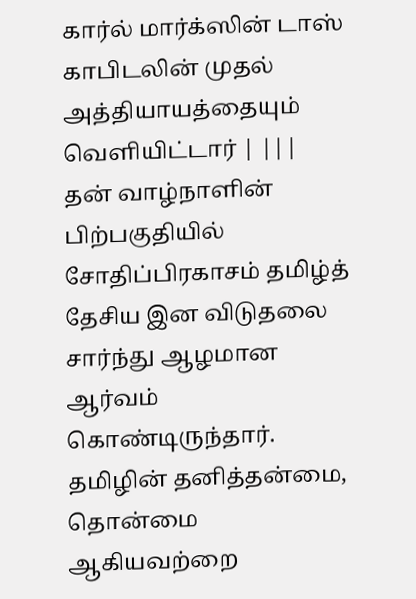கார்ல் மார்க்ஸின் டாஸ் காபிடலின் முதல் அத்தியாயத்தையும் வெளியிட்டார் | |||
தன் வாழ்நாளின் பிற்பகுதியில் சோதிப்பிரகாசம் தமிழ்த் தேசிய இன விடுதலை சார்ந்து ஆழமான ஆர்வம் கொண்டிருந்தார். தமிழின் தனித்தன்மை, தொன்மை ஆகியவற்றை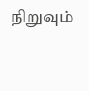நிறுவும்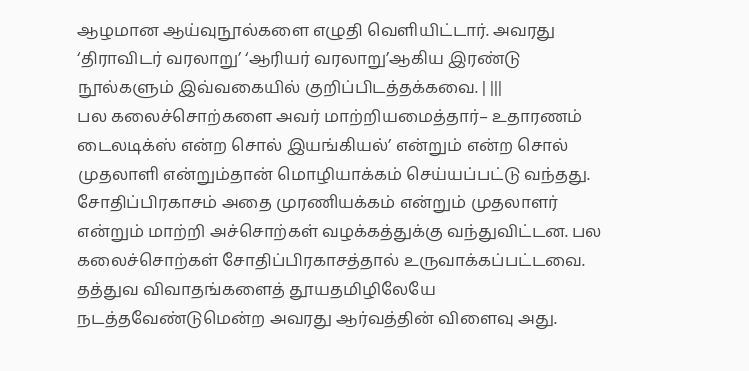ஆழமான ஆய்வுநூல்களை எழுதி வெளியிட்டார். அவரது ‘திராவிடர் வரலாறு’ ‘ஆரியர் வரலாறு’ஆகிய இரண்டு நூல்களும் இவ்வகையில் குறிப்பிடத்தக்கவை. | |||
பல கலைச்சொற்களை அவர் மாற்றியமைத்தார்– உதாரணம் டைலடிக்ஸ் என்ற சொல் இயங்கியல்’ என்றும் என்ற சொல் முதலாளி என்றும்தான் மொழியாக்கம் செய்யப்பட்டு வந்தது. சோதிப்பிரகாசம் அதை முரணியக்கம் என்றும் முதலாளர் என்றும் மாற்றி அச்சொற்கள் வழக்கத்துக்கு வந்துவிட்டன. பல கலைச்சொற்கள் சோதிப்பிரகாசத்தால் உருவாக்கப்பட்டவை. தத்துவ விவாதங்களைத் தூயதமிழிலேயே நடத்தவேண்டுமென்ற அவரது ஆர்வத்தின் விளைவு அது.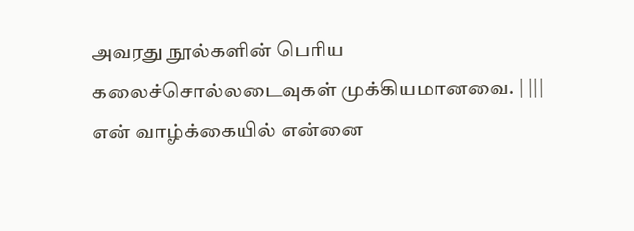அவரது நூல்களின் பெரிய கலைச்சொல்லடைவுகள் முக்கியமானவை. | |||
என் வாழ்க்கையில் என்னை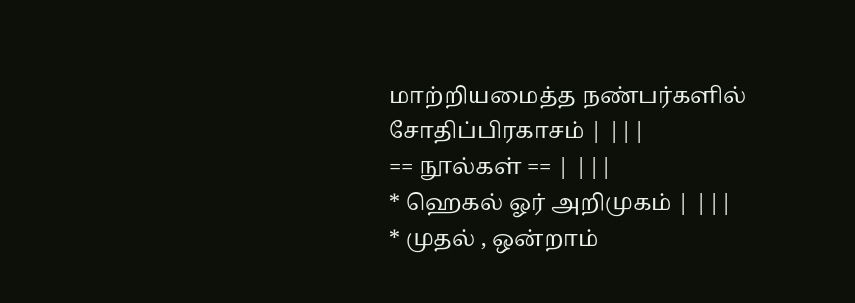மாற்றியமைத்த நண்பர்களில் சோதிப்பிரகாசம் | |||
== நூல்கள் == | |||
* ஹெகல் ஓர் அறிமுகம் | |||
* முதல் , ஒன்றாம்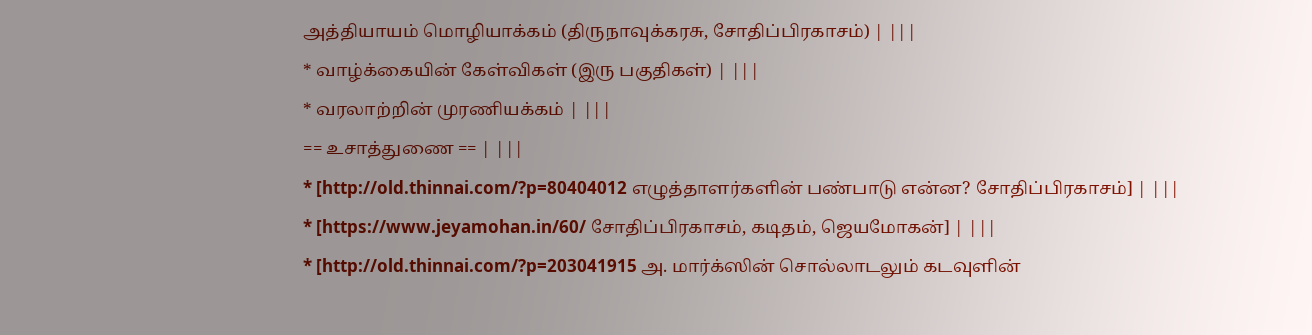அத்தியாயம் மொழியாக்கம் (திருநாவுக்கரசு, சோதிப்பிரகாசம்) | |||
* வாழ்க்கையின் கேள்விகள் (இரு பகுதிகள்) | |||
* வரலாற்றின் முரணியக்கம் | |||
== உசாத்துணை == | |||
* [http://old.thinnai.com/?p=80404012 எழுத்தாளர்களின் பண்பாடு என்ன? சோதிப்பிரகாசம்] | |||
* [https://www.jeyamohan.in/60/ சோதிப்பிரகாசம், கடிதம், ஜெயமோகன்] | |||
* [http://old.thinnai.com/?p=203041915 அ. மார்க்ஸின் சொல்லாடலும் கடவுளின்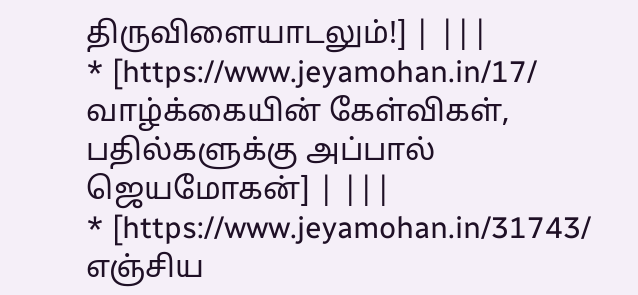திருவிளையாடலும்!] | |||
* [https://www.jeyamohan.in/17/ வாழ்க்கையின் கேள்விகள், பதில்களுக்கு அப்பால் ஜெயமோகன்] | |||
* [https://www.jeyamohan.in/31743/ எஞ்சிய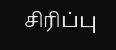சிரிப்பு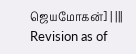ஜெயமோகன்] | |||
Revision as of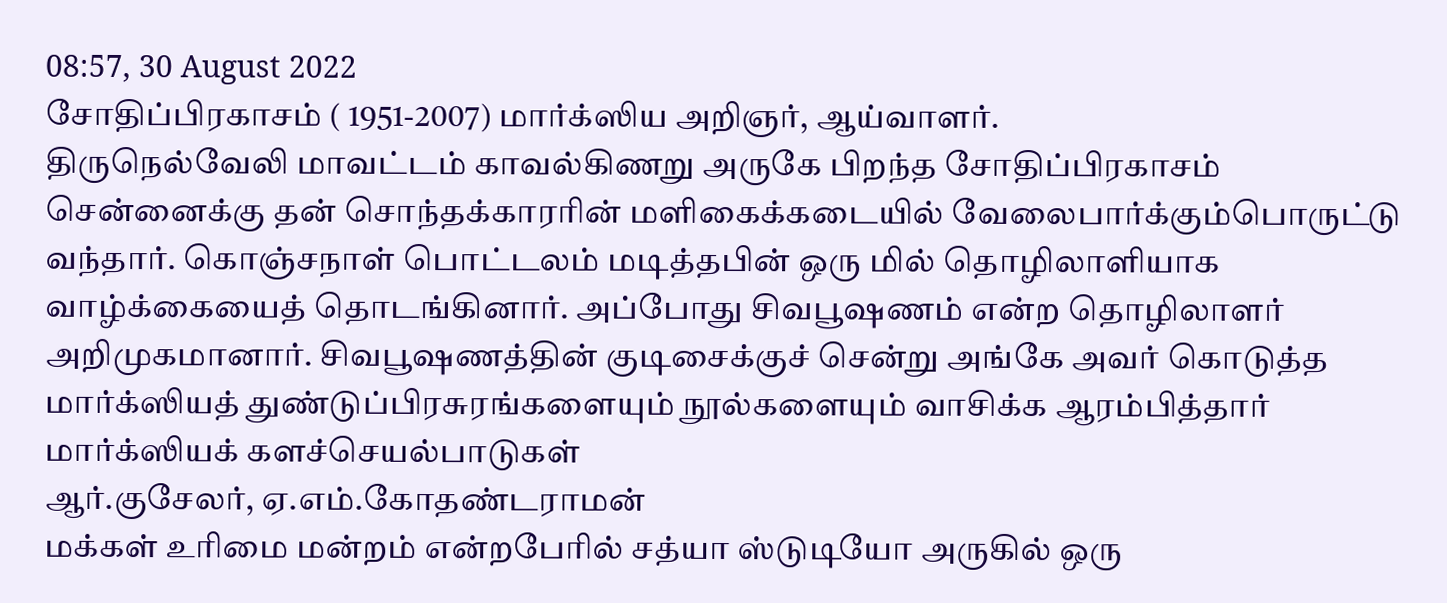08:57, 30 August 2022
சோதிப்பிரகாசம் ( 1951-2007) மார்க்ஸிய அறிஞர், ஆய்வாளர்.
திருநெல்வேலி மாவட்டம் காவல்கிணறு அருகே பிறந்த சோதிப்பிரகாசம் சென்னைக்கு தன் சொந்தக்காரரின் மளிகைக்கடையில் வேலைபார்க்கும்பொருட்டு வந்தார். கொஞ்சநாள் பொட்டலம் மடித்தபின் ஒரு மில் தொழிலாளியாக வாழ்க்கையைத் தொடங்கினார். அப்போது சிவபூஷணம் என்ற தொழிலாளர் அறிமுகமானார். சிவபூஷணத்தின் குடிசைக்குச் சென்று அங்கே அவர் கொடுத்த மார்க்ஸியத் துண்டுப்பிரசுரங்களையும் நூல்களையும் வாசிக்க ஆரம்பித்தார்
மார்க்ஸியக் களச்செயல்பாடுகள்
ஆர்.குசேலர், ஏ.எம்.கோதண்டராமன்
மக்கள் உரிமை மன்றம் என்றபேரில் சத்யா ஸ்டுடியோ அருகில் ஒரு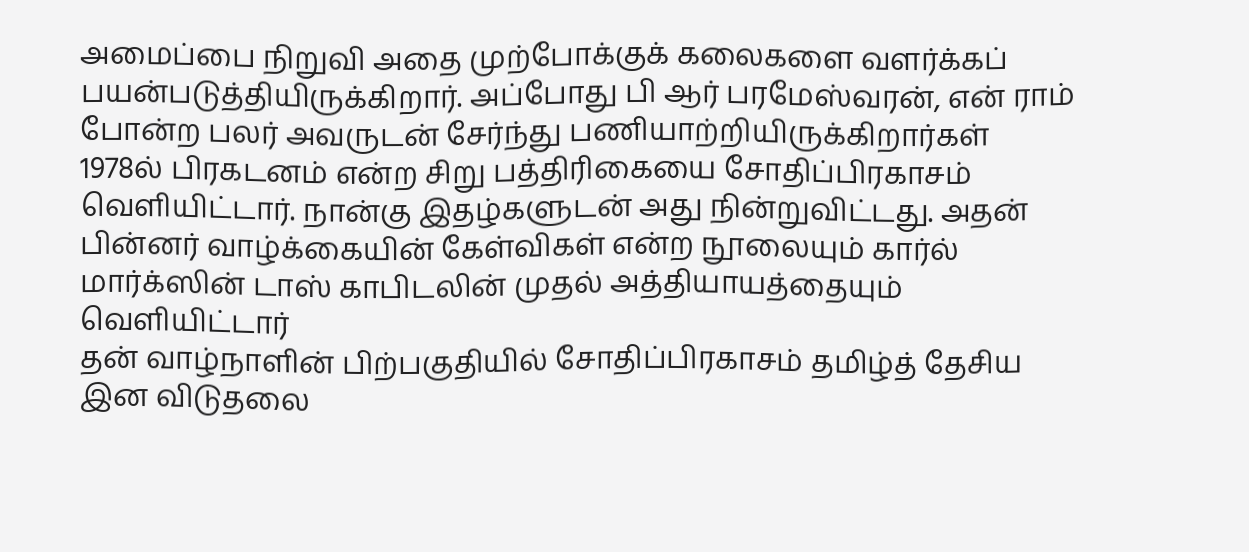அமைப்பை நிறுவி அதை முற்போக்குக் கலைகளை வளர்க்கப் பயன்படுத்தியிருக்கிறார். அப்போது பி ஆர் பரமேஸ்வரன், என் ராம் போன்ற பலர் அவருடன் சேர்ந்து பணியாற்றியிருக்கிறார்கள்
1978ல் பிரகடனம் என்ற சிறு பத்திரிகையை சோதிப்பிரகாசம் வெளியிட்டார். நான்கு இதழ்களுடன் அது நின்றுவிட்டது. அதன் பின்னர் வாழ்க்கையின் கேள்விகள் என்ற நூலையும் கார்ல் மார்க்ஸின் டாஸ் காபிடலின் முதல் அத்தியாயத்தையும் வெளியிட்டார்
தன் வாழ்நாளின் பிற்பகுதியில் சோதிப்பிரகாசம் தமிழ்த் தேசிய இன விடுதலை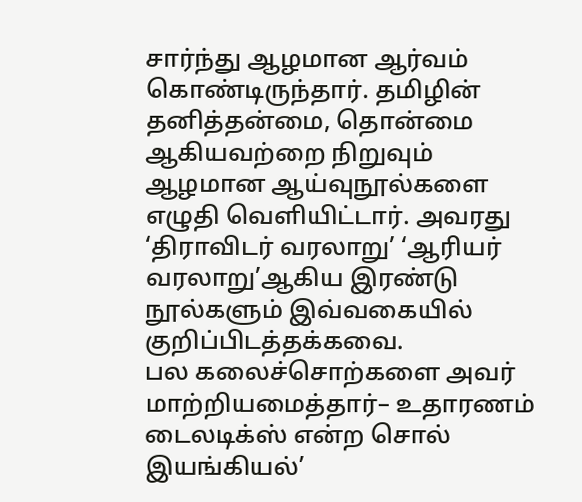சார்ந்து ஆழமான ஆர்வம் கொண்டிருந்தார். தமிழின் தனித்தன்மை, தொன்மை ஆகியவற்றை நிறுவும் ஆழமான ஆய்வுநூல்களை எழுதி வெளியிட்டார். அவரது ‘திராவிடர் வரலாறு’ ‘ஆரியர் வரலாறு’ஆகிய இரண்டு நூல்களும் இவ்வகையில் குறிப்பிடத்தக்கவை.
பல கலைச்சொற்களை அவர் மாற்றியமைத்தார்– உதாரணம் டைலடிக்ஸ் என்ற சொல் இயங்கியல்’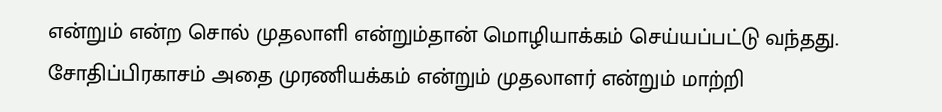என்றும் என்ற சொல் முதலாளி என்றும்தான் மொழியாக்கம் செய்யப்பட்டு வந்தது. சோதிப்பிரகாசம் அதை முரணியக்கம் என்றும் முதலாளர் என்றும் மாற்றி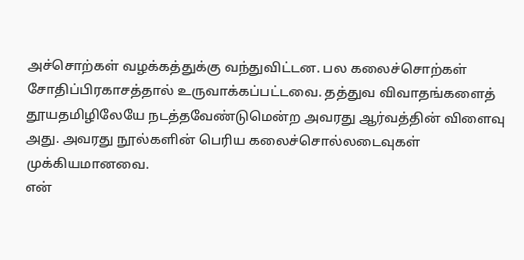அச்சொற்கள் வழக்கத்துக்கு வந்துவிட்டன. பல கலைச்சொற்கள் சோதிப்பிரகாசத்தால் உருவாக்கப்பட்டவை. தத்துவ விவாதங்களைத் தூயதமிழிலேயே நடத்தவேண்டுமென்ற அவரது ஆர்வத்தின் விளைவு அது. அவரது நூல்களின் பெரிய கலைச்சொல்லடைவுகள் முக்கியமானவை.
என்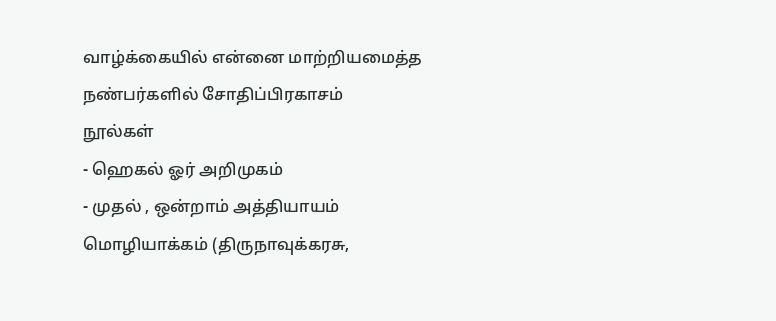வாழ்க்கையில் என்னை மாற்றியமைத்த நண்பர்களில் சோதிப்பிரகாசம்
நூல்கள்
- ஹெகல் ஓர் அறிமுகம்
- முதல் , ஒன்றாம் அத்தியாயம் மொழியாக்கம் (திருநாவுக்கரசு,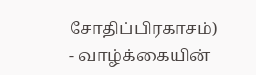சோதிப்பிரகாசம்)
- வாழ்க்கையின்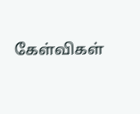கேள்விகள்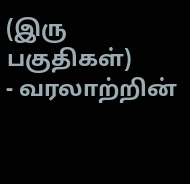(இரு பகுதிகள்)
- வரலாற்றின்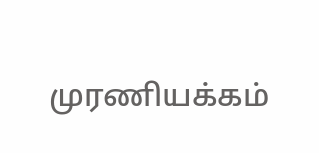முரணியக்கம்